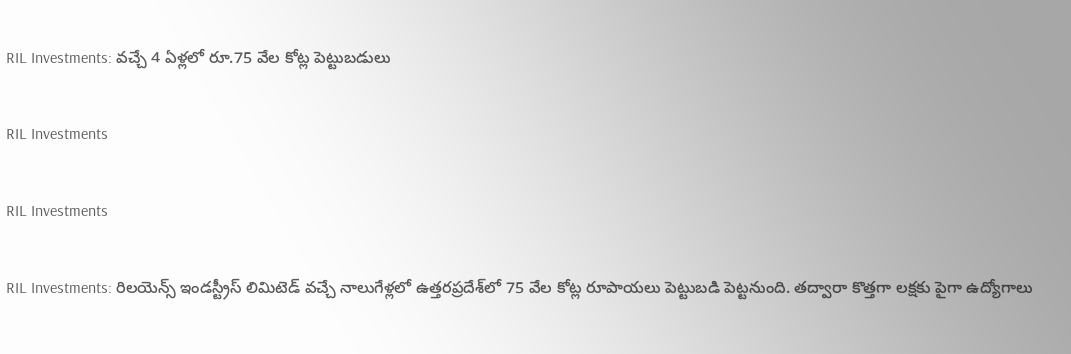RIL Investments: వచ్చే 4 ఏళ్లలో రూ.75 వేల కోట్ల పెట్టుబడులు

RIL Investments

RIL Investments

RIL Investments: రిలయెన్స్ ఇండస్ట్రీస్‌ లిమిటెడ్‌ వచ్చే నాలుగేళ్లలో ఉత్తరప్రదేశ్‌లో 75 వేల కోట్ల రూపాయలు పెట్టుబడి పెట్టనుంది. తద్వారా కొత్తగా లక్షకు పైగా ఉద్యోగాలు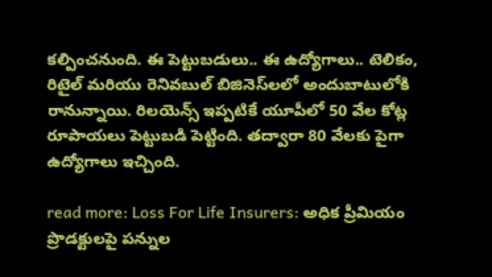కల్పించనుంది. ఈ పెట్టుబడులు.. ఈ ఉద్యోగాలు.. టెలికం, రిటైల్‌ మరియు రెనివబుల్‌ బిజినెస్‌లలో అందుబాటులోకి రానున్నాయి. రిలయెన్స్‌ ఇప్పటికే యూపీలో 50 వేల కోట్ల రూపాయలు పెట్టుబడి పెట్టింది. తద్వారా 80 వేలకు పైగా ఉద్యోగాలు ఇచ్చింది.

read more: Loss For Life Insurers: అధిక ప్రీమియం ప్రొడక్టులపై పన్నుల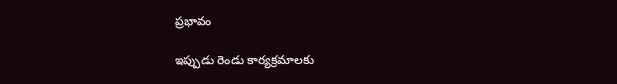ప్రభావం

ఇప్పుడు రెండు కార్యక్రమాలకు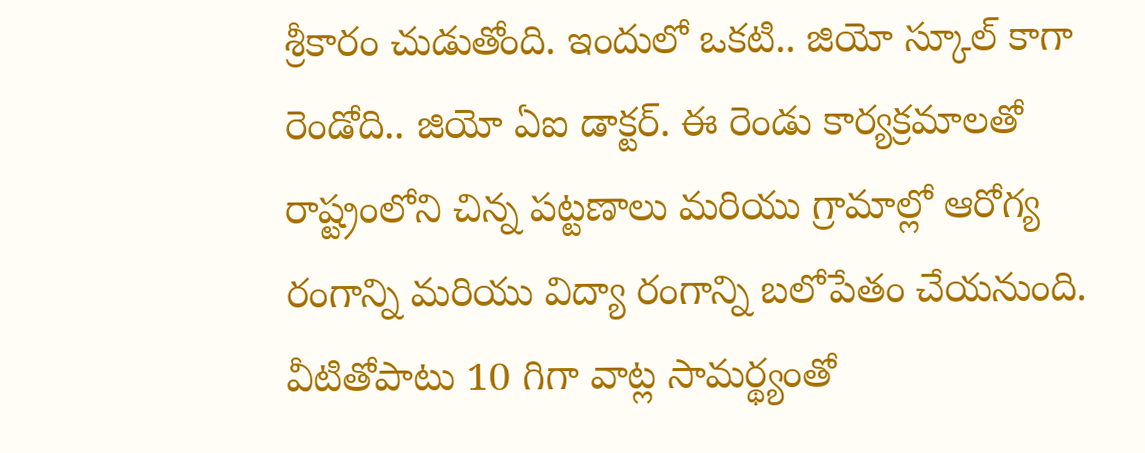శ్రీకారం చుడుతోంది. ఇందులో ఒకటి.. జియో స్కూల్‌ కాగా రెండోది.. జియో ఏఐ డాక్టర్‌. ఈ రెండు కార్యక్రమాలతో రాష్ట్రంలోని చిన్న పట్టణాలు మరియు గ్రామాల్లో ఆరోగ్య రంగాన్ని మరియు విద్యా రంగాన్ని బలోపేతం చేయనుంది. వీటితోపాటు 10 గిగా వాట్ల సామర్థ్యంతో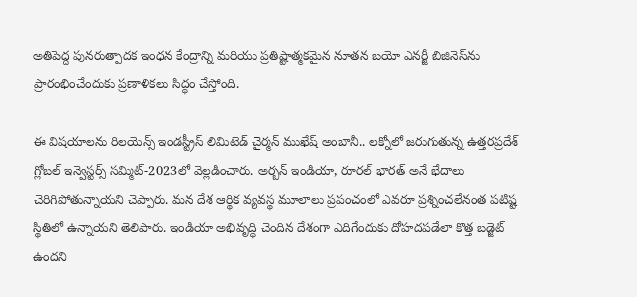అతిపెద్ద పునరుత్పాదక ఇంధన కేంద్రాన్ని మరియు ప్రతిష్టాత్మకమైన నూతన బయో ఎనర్జీ బిజినెస్‌ను ప్రారంభించేందుకు ప్రణాళికలు సిద్ధం చేస్తోంది.

ఈ విషయాలను రిలయెన్స్‌ ఇండస్ట్రీస్‌ లిమిటెడ్‌ చైర్మన్‌ ముఖేష్‌ అంబానీ.. లక్నోలో జరుగుతున్న ఉత్తరప్రదేశ్‌ గ్లోబల్‌ ఇన్వెస్టర్స్‌ సమ్మిట్‌-2023లో వెల్లడించారు. అర్బన్‌ ఇండియా, రూరల్‌ భారత్‌ అనే భేదాలు చెరిగిపోతున్నాయని చెప్పారు. మన దేశ ఆర్థిక వ్యవస్థ మూలాలు ప్రపంచంలో ఎవరూ ప్రశ్నించలేనంత పటిష్ట స్థితిలో ఉన్నాయని తెలిపారు. ఇండియా అభివృద్ధి చెందిన దేశంగా ఎదిగేందుకు దోహదపడేలా కొత్త బడ్జెట్‌ ఉందని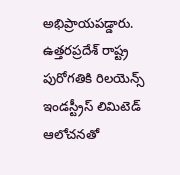అభిప్రాయపడ్డారు. ఉత్తరప్రదేశ్‌ రాష్ట్ర పురోగతికి రిలయెన్స్‌ ఇండస్ట్రీస్‌ లిమిటెడ్‌ ఆలోచనతో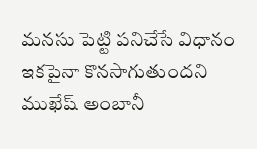మనసు పెట్టి పనిచేసే విధానం ఇకపైనా కొనసాగుతుందని ముఖేష్‌ అంబానీ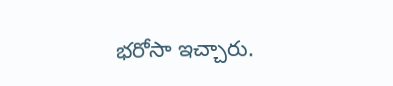భరోసా ఇచ్చారు.